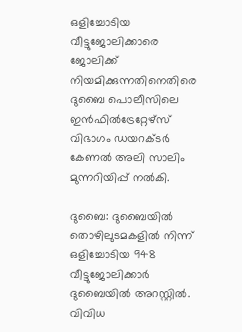ഒളിച്ചോടിയ വീട്ടുജോലിക്കാരെ ജോലിക്ക് നിയമിക്കുന്നതിനെതിരെ ദുബൈ പൊലീസിലെ ഇന്‍ഫില്‍ട്രേറ്റേഴ്‌സ് വിഭാഗം ഡയറക്ടര്‍ കേണല്‍ അലി സാലിം മുന്നറിയിപ്പ് നല്‍കി.

ദുബൈ: ദുബൈയില്‍ തൊഴിലുടമകളില്‍ നിന്ന് ഒളിച്ചോടിയ 948 വീട്ടുജോലിക്കാര്‍ ദുബൈയില്‍ അറസ്റ്റില്‍. വിവിധ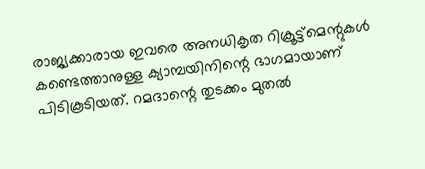രാജ്യക്കാരായ ഇവരെ അനധികൃത റിക്രൂട്ട്‌മെന്റുകള്‍ കണ്ടെത്താനുള്ള ക്യാമ്പയിനിന്റെ ഭാഗമായാണ് പിടികൂടിയത്. റമദാന്റെ തുടക്കം മുതല്‍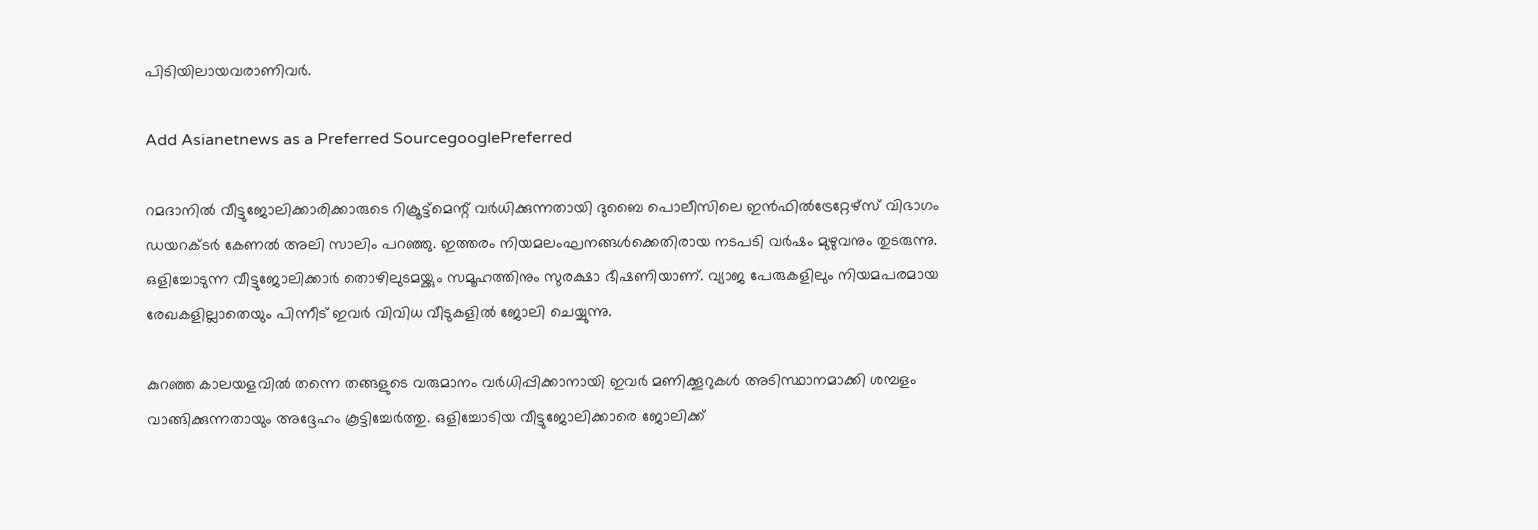പിടിയിലായവരാണിവര്‍.

Add Asianetnews as a Preferred SourcegooglePreferred

റമദാനില്‍ വീട്ടുജോലിക്കാരിക്കാരുടെ റിക്രൂട്ട്‌മെന്റ് വര്‍ധിക്കുന്നതായി ദുബൈ പൊലീസിലെ ഇന്‍ഫില്‍ട്രേറ്റേഴ്‌സ് വിഭാഗം ഡയറക്ടര്‍ കേണല്‍ അലി സാലിം പറഞ്ഞു. ഇത്തരം നിയമലംഘനങ്ങള്‍ക്കെതിരായ നടപടി വര്‍ഷം മുഴുവനും തുടരുന്നു. ഒളിച്ചോടുന്ന വീട്ടുജോലിക്കാര്‍ തൊഴിലുടമയ്ക്കും സമൂഹത്തിനും സുരക്ഷാ ഭീഷണിയാണ്. വ്യാജ പേരുകളിലും നിയമപരമായ രേഖകളില്ലാതെയും പിന്നീട് ഇവര്‍ വിവിധ വീടുകളില്‍ ജോലി ചെയ്യുന്നു.

കുറഞ്ഞ കാലയളവില്‍ തന്നെ തങ്ങളുടെ വരുമാനം വര്‍ധിപ്പിക്കാനായി ഇവര്‍ മണിക്കൂറുകള്‍ അടിസ്ഥാനമാക്കി ശമ്പളം വാങ്ങിക്കുന്നതായും അദ്ദേഹം കൂട്ടിച്ചേര്‍ത്തു. ഒളിച്ചോടിയ വീട്ടുജോലിക്കാരെ ജോലിക്ക്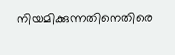നിയമിക്കുന്നതിനെതിരെ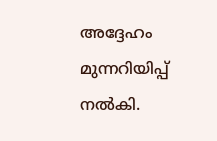അദ്ദേഹം മുന്നറിയിപ്പ് നല്‍കി.